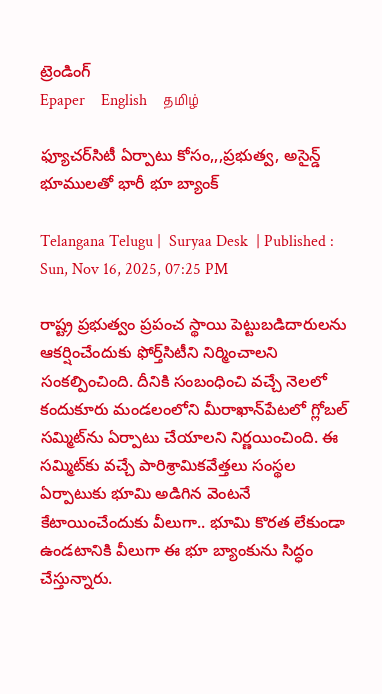ట్రెండింగ్
Epaper    English    தமிழ்

ఫ్యూచర్‌సిటీ ఏర్పాటు కోసం,,,ప్రభుత్వ, అసైన్డ్‌ భూములతో భారీ భూ బ్యాంక్‌

Telangana Telugu |  Suryaa Desk  | Published : Sun, Nov 16, 2025, 07:25 PM

రాష్ట్ర ప్రభుత్వం ప్రపంచ స్థాయి పెట్టుబడిదారులను ఆకర్షించేందుకు ఫోర్త్‌సిటీని నిర్మించాలని సంకల్పించింది. దీనికి సంబంధించి వచ్చే నెలలో కందుకూరు మండలంలోని మీరాఖాన్‌పేటలో గ్లోబల్ సమ్మిట్‌ను ఏర్పాటు చేయాలని నిర్ణయించింది. ఈ సమ్మిట్‌కు వచ్చే పారిశ్రామికవేత్తలు సంస్థల ఏర్పాటుకు భూమి అడిగిన వెంటనే కేటాయించేందుకు వీలుగా.. భూమి కొరత లేకుండా ఉండటానికి వీలుగా ఈ భూ బ్యాంకును సిద్ధం చేస్తున్నారు.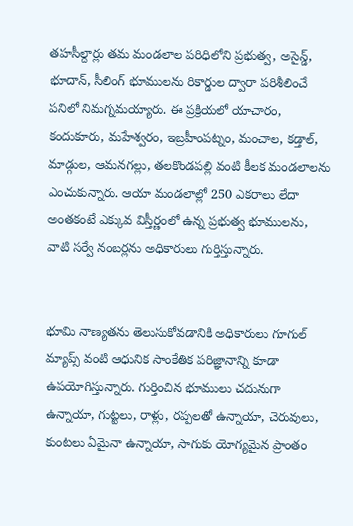తహసీల్దార్లు తమ మండలాల పరిధిలోని ప్రభుత్వ, అసైన్డ్, భూదాన్, సీలింగ్ భూములను రికార్డుల ద్వారా పరిశీలించే పనిలో నిమగ్నమయ్యారు. ఈ ప్రక్రియలో యాచారం, కందుకూరు, మహేశ్వరం, ఇబ్రహీంపట్నం, మంచాల, కడ్తాల్, మాడ్గుల, ఆమనగల్లు, తలకొండపల్లి వంటి కీలక మండలాలను ఎంచుకున్నారు. ఆయా మండలాల్లో 250 ఎకరాలు లేదా అంతకంటే ఎక్కువ విస్తీర్ణంలో ఉన్న ప్రభుత్వ భూములను, వాటి సర్వే నంబర్లను అధికారులు గుర్తిస్తున్నారు.


భూమి నాణ్యతను తెలుసుకోవడానికి అధికారులు గూగుల్ మ్యాప్స్ వంటి ఆధునిక సాంకేతిక పరిజ్ఞానాన్ని కూడా ఉపయోగిస్తున్నారు. గుర్తించిన భూములు చదునుగా ఉన్నాయా, గుట్టలు, రాళ్లు, రప్పలతో ఉన్నాయా, చెరువులు, కుంటలు ఏమైనా ఉన్నాయా, సాగుకు యోగ్యమైన ప్రాంతం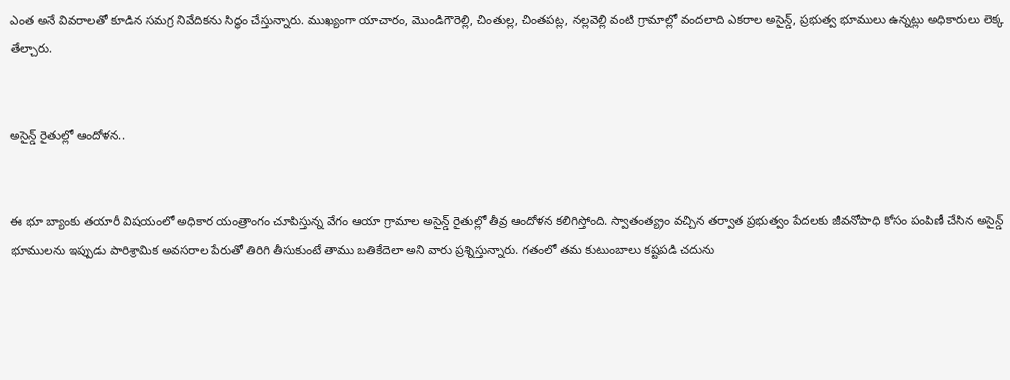ఎంత అనే వివరాలతో కూడిన సమగ్ర నివేదికను సిద్ధం చేస్తున్నారు. ముఖ్యంగా యాచారం, మొండిగౌరెల్లి, చింతుల్ల, చింతపట్ల, నల్లవెల్లి వంటి గ్రామాల్లో వందలాది ఎకరాల అసైన్డ్, ప్రభుత్వ భూములు ఉన్నట్లు అధికారులు లెక్క తేల్చారు.


అసైన్డ్ రైతుల్లో ఆందోళన..


ఈ భూ బ్యాంకు తయారీ విషయంలో అధికార యంత్రాంగం చూపిస్తున్న వేగం ఆయా గ్రామాల అసైన్డ్ రైతుల్లో తీవ్ర ఆందోళన కలిగిస్తోంది. స్వాతంత్య్రం వచ్చిన తర్వాత ప్రభుత్వం పేదలకు జీవనోపాధి కోసం పంపిణీ చేసిన అసైన్డ్‌ భూములను ఇప్పుడు పారిశ్రామిక అవసరాల పేరుతో తిరిగి తీసుకుంటే తాము బతికేదెలా అని వారు ప్రశ్నిస్తున్నారు. గతంలో తమ కుటుంబాలు కష్టపడి చదును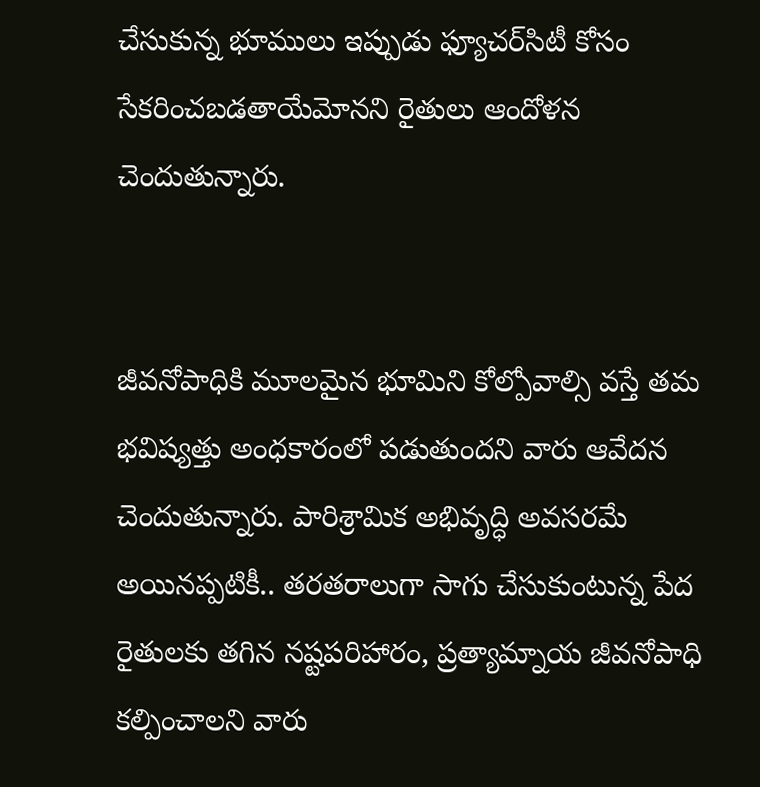చేసుకున్న భూములు ఇప్పుడు ఫ్యూచర్‌సిటీ కోసం సేకరించబడతాయేమోనని రైతులు ఆందోళన చెందుతున్నారు.


జీవనోపాధికి మూలమైన భూమిని కోల్పోవాల్సి వస్తే తమ భవిష్యత్తు అంధకారంలో పడుతుందని వారు ఆవేదన చెందుతున్నారు. పారిశ్రామిక అభివృద్ధి అవసరమే అయినప్పటికీ.. తరతరాలుగా సాగు చేసుకుంటున్న పేద రైతులకు తగిన నష్టపరిహారం, ప్రత్యామ్నాయ జీవనోపాధి కల్పించాలని వారు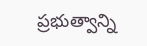ప్రభుత్వాన్ని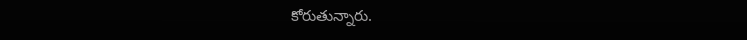కోరుతున్నారు.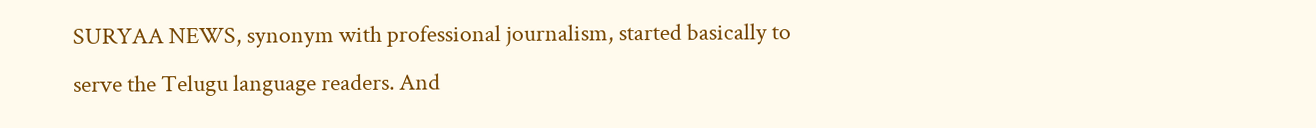SURYAA NEWS, synonym with professional journalism, started basically to serve the Telugu language readers. And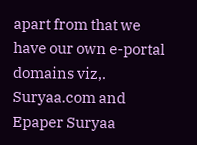apart from that we have our own e-portal domains viz,. Suryaa.com and Epaper Suryaa